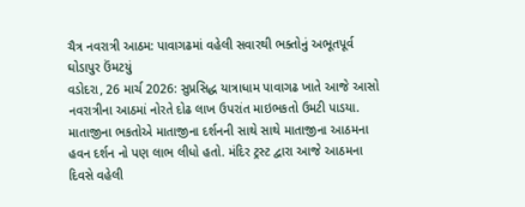ચૈત્ર નવરાત્રી આઠમ: પાવાગઢમાં વહેલી સવારથી ભક્તોનું અભૂતપૂર્વ ઘોડાપુર ઉંમટયું
વડોદરા, 26 માર્ચ 2026: સુપ્રસિદ્ધ યાત્રાધામ પાવાગઢ ખાતે આજે આસો નવરાત્રીના આઠમાં નોરતે દોઢ લાખ ઉપરાંત માઇભકતો ઉમટી પાડયા. માતાજીના ભકતોએ માતાજીના દર્શનની સાથે સાથે માતાજીના આઠમના હવન દર્શન નો પણ લાભ લીધો હતો. મંદિર ટ્રસ્ટ દ્વારા આજે આઠમના દિવસે વહેલી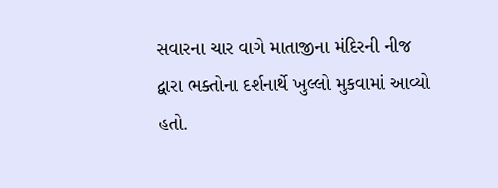સવારના ચાર વાગે માતાજીના મંદિરની નીજ દ્વારા ભક્તોના દર્શનાર્થે ખુલ્લો મુકવામાં આવ્યો હતો.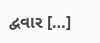દ્વવાર […]